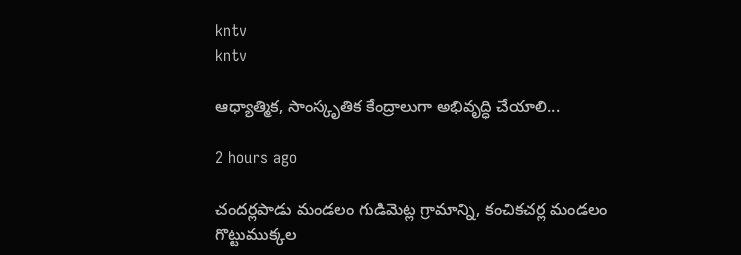kntv
kntv

ఆధ్యాత్మిక, సాంస్కృతిక కేంద్రాలుగా అభివృద్ధి చేయాలి...

2 hours ago

చందర్లపాడు మండలం గుడిమెట్ల గ్రామాన్ని, కంచికచర్ల మండలం గొట్టుముక్కల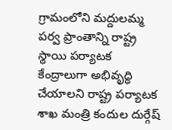గ్రామంలోని మద్దులమ్మ పర్వ ప్రాంతాన్ని రాష్ట్ర స్థాయి పర్యాటక కేంద్రాలుగా అభివృద్ధి చేయాలని రాష్ట్ర పర్యాటక శాఖ మంత్రి కందుల దుర్గేష్‌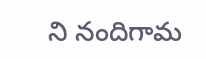ని నందిగామ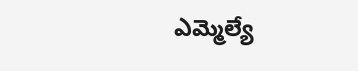ఎమ్మెల్యే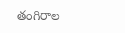తంగిరాల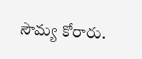సౌమ్య కోరారు.